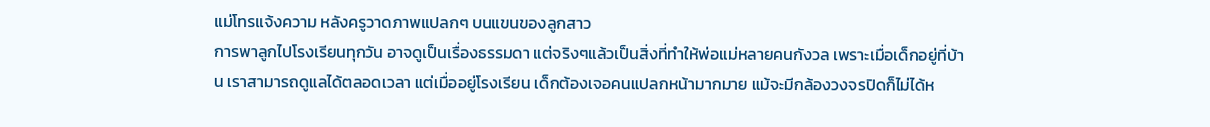แม่โทรแจ้งความ หลังครูวาดภาพแปลกๆ บนแขนของลูกสาว
การพาลูกไปโรงเรียนทุกวัน อาจดูเป็นเรื่องธรรมดา แต่จริงๆแล้วเป็นสิ่งที่ทำให้พ่อแม่หลายคนกังวล เพราะเมื่อเด็กอยู่ที่บ้าน เราสามารถดูแลได้ตลอดเวลา แต่เมื่ออยู่โรงเรียน เด็กต้องเจอคนแปลกหน้ามากมาย แม้จะมีกล้องวงจรปิดก็ไม่ได้ห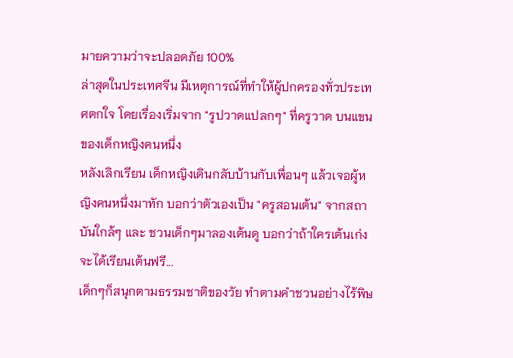มายความว่าจะปลอดภัย 100%
ล่าสุดในประเทศจีน มีเหตุการณ์ที่ทำให้ผู้ปกครองทั่วประเทศตกใจ โดยเรื่องเริ่มจาก "รูปวาดแปลกๆ" ที่ครูวาด บนแขนของเด็กหญิงคนหนึ่ง
หลังเลิกเรียน เด็กหญิงเดินกลับบ้านกับเพื่อนๆ แล้วเจอผู้หญิงคนหนึ่งมาทัก บอกว่าตัวเองเป็น "ครูสอนเต้น" จากสถาบันใกล้ๆ และ ชวนเด็กๆมาลองเต้นดู บอกว่าถ้าใครเต้นเก่งจะได้เรียนเต้นฟรี...
เด็กๆก็สนุกตามธรรมชาติของวัย ทำตามคำชวนอย่างไร้พิษ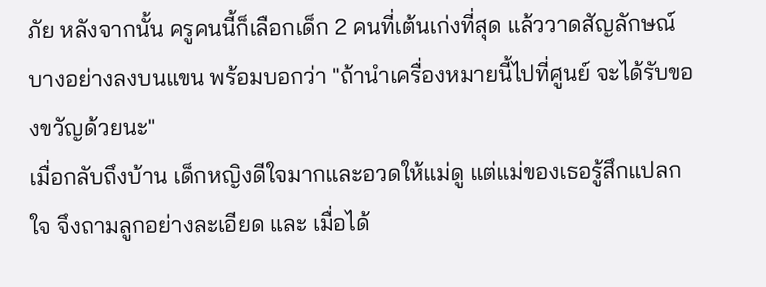ภัย หลังจากนั้น ครูคนนี้ก็เลือกเด็ก 2 คนที่เต้นเก่งที่สุด แล้ววาดสัญลักษณ์บางอย่างลงบนแขน พร้อมบอกว่า "ถ้านำเครื่องหมายนี้ไปที่ศูนย์ จะได้รับของขวัญด้วยนะ"
เมื่อกลับถึงบ้าน เด็กหญิงดีใจมากและอวดให้แม่ดู แต่แม่ของเธอรู้สึกแปลกใจ จึงถามลูกอย่างละเอียด และ เมื่อได้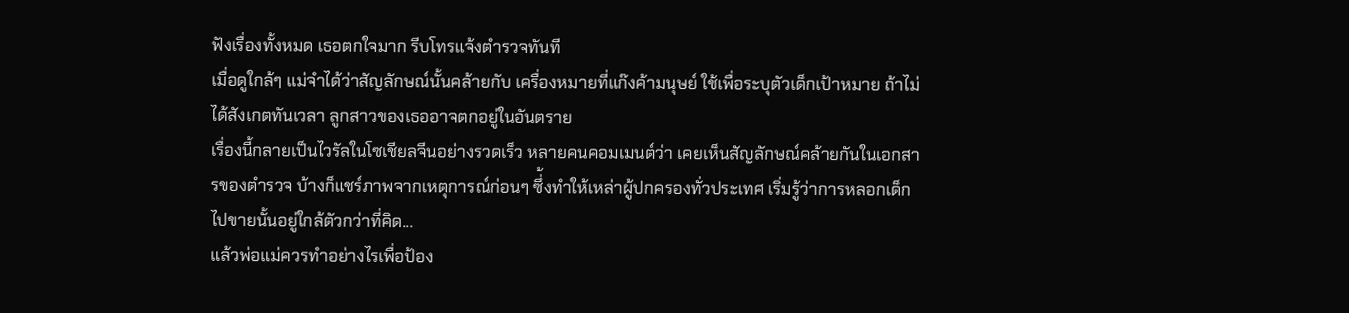ฟังเรื่องทั้งหมด เธอตกใจมาก รีบโทรแจ้งตำรวจทันที
เมื่อดูใกล้ๆ แม่จำได้ว่าสัญลักษณ์นั้นคล้ายกับ เครื่องหมายที่แก๊งค้ามนุษย์ ใช้เพื่อระบุตัวเด็กเป้าหมาย ถ้าไม่ได้สังเกตทันเวลา ลูกสาวของเธออาจตกอยู่ในอันตราย
เรื่องนี้กลายเป็นไวรัลในโซเชียลจีนอย่างรวดเร็ว หลายคนคอมเมนต์ว่า เคยเห็นสัญลักษณ์คล้ายกันในเอกสารของตำรวจ บ้างก็แชร์ภาพจากเหตุการณ์ก่อนๆ ซึ่้งทำให้เหล่าผู้ปกครองทั่วประเทศ เริ่มรู้ว่าการหลอกเด็กไปขายนั้นอยู่ใกล้ตัวกว่าที่คิด...
แล้วพ่อแม่ควรทำอย่างไรเพื่อป้อง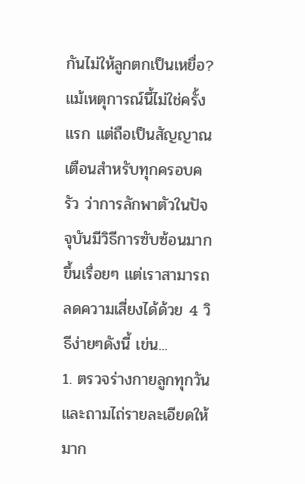กันไม่ให้ลูกตกเป็นเหยื่อ?
แม้เหตุการณ์นี้ไม่ใช่ครั้งแรก แต่ถือเป็นสัญญาณเตือนสำหรับทุกครอบครัว ว่าการลักพาตัวในปัจจุบันมีวิธีการซับซ้อนมากขึ้นเรื่อยๆ แต่เราสามารถลดความเสี่ยงได้ด้วย 4 วิธีง่ายๆดังนี้ เข่น...
1. ตรวจร่างกายลูกทุกวัน และถามไถ่รายละเอียดให้มาก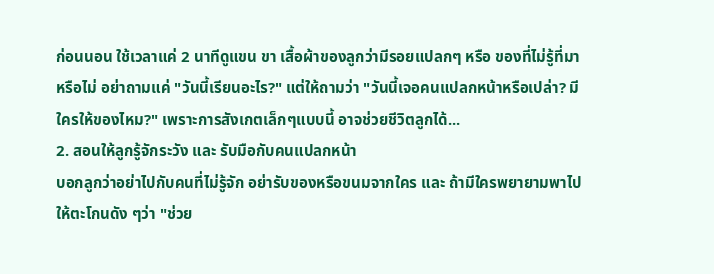ก่อนนอน ใช้เวลาแค่ 2 นาทีดูแขน ขา เสื้อผ้าของลูกว่ามีรอยแปลกๆ หรือ ของที่ไม่รู้ที่มาหรือไม่ อย่าถามแค่ "วันนี้เรียนอะไร?" แต่ให้ถามว่า "วันนี้เจอคนแปลกหน้าหรือเปล่า? มีใครให้ของไหม?" เพราะการสังเกตเล็กๆแบบนี้ อาจช่วยชีวิตลูกได้...
2. สอนให้ลูกรู้จักระวัง และ รับมือกับคนแปลกหน้า
บอกลูกว่าอย่าไปกับคนที่ไม่รู้จัก อย่ารับของหรือขนมจากใคร และ ถ้ามีใครพยายามพาไป ให้ตะโกนดัง ๆว่า "ช่วย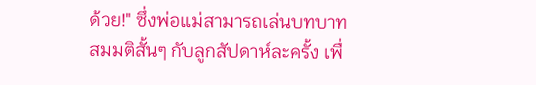ด้วย!" ซึ่งพ่อแม่สามารถเล่นบทบาทสมมติสั้นๆ กับลูกสัปดาห์ละครั้ง เพื่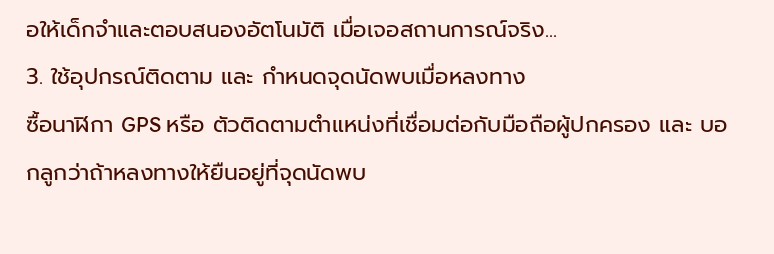อให้เด็กจำและตอบสนองอัตโนมัติ เมื่อเจอสถานการณ์จริง...
3. ใช้อุปกรณ์ติดตาม และ กำหนดจุดนัดพบเมื่อหลงทาง
ซื้อนาฬิกา GPS หรือ ตัวติดตามตำแหน่งที่เชื่อมต่อกับมือถือผู้ปกครอง และ บอกลูกว่าถ้าหลงทางให้ยืนอยู่ที่จุดนัดพบ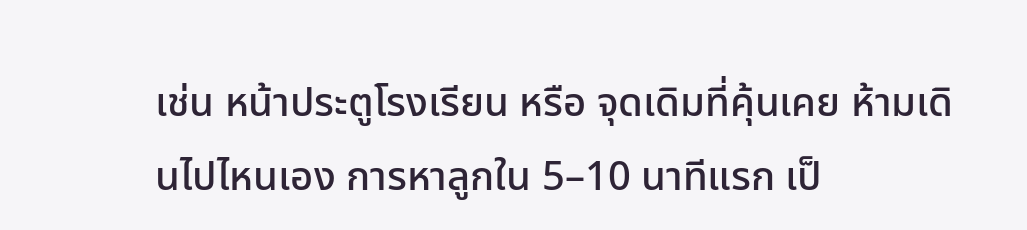เช่น หน้าประตูโรงเรียน หรือ จุดเดิมที่คุ้นเคย ห้ามเดินไปไหนเอง การหาลูกใน 5–10 นาทีแรก เป็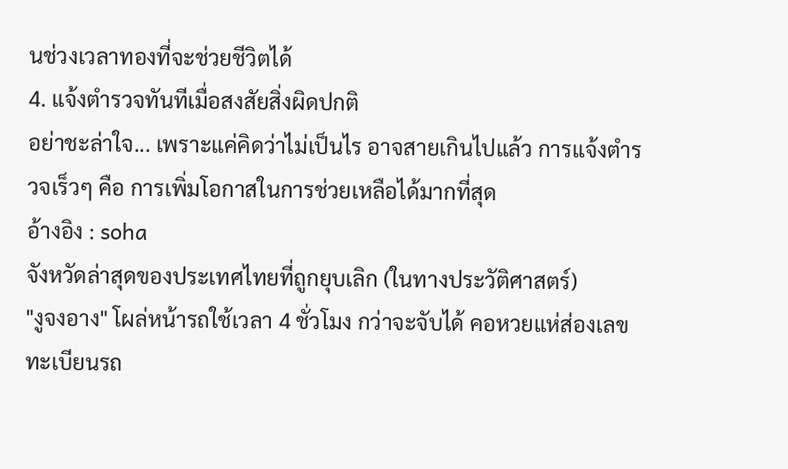นช่วงเวลาทองที่จะช่วยชีวิตได้
4. แจ้งตำรวจทันทีเมื่อสงสัยสิ่งผิดปกติ
อย่าชะล่าใจ... เพราะแค่คิดว่าไม่เป็นไร อาจสายเกินไปแล้ว การแจ้งตำรวจเร็วๆ คือ การเพิ่มโอกาสในการช่วยเหลือได้มากที่สุด
อ้างอิง : soha
จังหวัดล่าสุดของประเทศไทยที่ถูกยุบเลิก (ในทางประวัติศาสตร์)
"งูจงอาง" โผล่หน้ารถใช้เวลา 4 ชั่วโมง กว่าจะจับได้ คอหวยแห่ส่องเลขทะเบียนรถ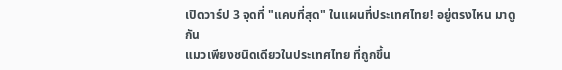เปิดวาร์ป 3 จุดที่ "แคบที่สุด" ในแผนที่ประเทศไทย! อยู่ตรงไหน มาดูกัน
แมวเพียงชนิดเดียวในประเทศไทย ที่ถูกขึ้น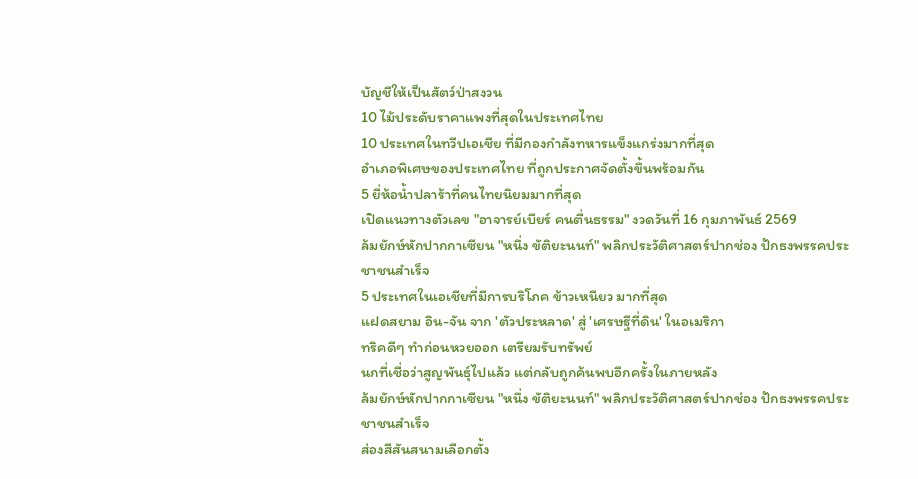บัญชีให้เป็นสัตว์ป่าสงวน
10 ไม้ประดับราคาแพงที่สุดในประเทศไทย
10 ประเทศในทวีปเอเชีย ที่มีกองกำลังทหารแข็งแกร่งมากที่สุด
อำเภอพิเศษของประเทศไทย ที่ถูกประกาศจัดตั้งขึ้นพร้อมกัน
5 ยี่ห้อน้ำปลาร้าที่คนไทยนิยมมากที่สุด
เปิดแนวทางตัวเลข "อาจารย์เบียร์ คนตื่นธรรม" งวดวันที่ 16 กุมภาพันธ์ 2569
ล้มยักษ์หักปากกาเซียน "หนึ่ง ขัติยะนนท์" พลิกประวัติศาสตร์ปากช่อง ปักธงพรรคประชาชนสำเร็จ
5 ประเทศในเอเชียที่มีการบริโภค ข้าวเหนียว มากที่สุด
แฝดสยาม อิน-จัน จาก 'ตัวประหลาด' สู่ 'เศรษฐีที่ดิน' ในอเมริกา
ทริคดีๆ ทำก่อนหวยออก เตรียมรับทรัพย์
นกที่เชื่อว่าสูญพันธุ์ไปแล้ว แต่กลับถูกค้นพบอีกครั้งในภายหลัง
ล้มยักษ์หักปากกาเซียน "หนึ่ง ขัติยะนนท์" พลิกประวัติศาสตร์ปากช่อง ปักธงพรรคประชาชนสำเร็จ
ส่องสีสันสนามเลือกตั้ง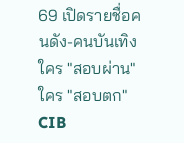69 เปิดรายชื่อคนดัง-คนบันเทิง ใคร "สอบผ่าน" ใคร "สอบตก"
CIB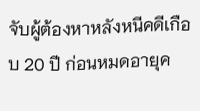จับผู้ต้องหาหลังหนีคดีเกือบ 20 ปี ก่อนหมดอายุค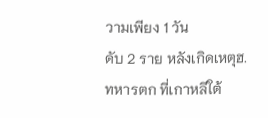วามเพียง 1 วัน
ดับ 2 ราย หลังเกิดเหตุฮ.ทหารตก ที่เกาหลีใต้